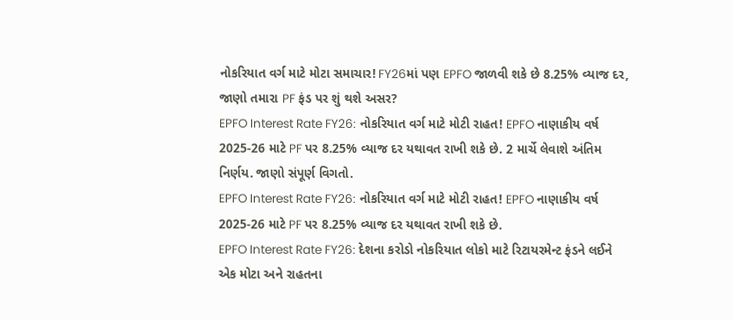નોકરિયાત વર્ગ માટે મોટા સમાચાર! FY26માં પણ EPFO જાળવી શકે છે 8.25% વ્યાજ દર, જાણો તમારા PF ફંડ પર શું થશે અસર?
EPFO Interest Rate FY26: નોકરિયાત વર્ગ માટે મોટી રાહત! EPFO નાણાકીય વર્ષ 2025-26 માટે PF પર 8.25% વ્યાજ દર યથાવત રાખી શકે છે. 2 માર્ચે લેવાશે અંતિમ નિર્ણય. જાણો સંપૂર્ણ વિગતો.
EPFO Interest Rate FY26: નોકરિયાત વર્ગ માટે મોટી રાહત! EPFO નાણાકીય વર્ષ 2025-26 માટે PF પર 8.25% વ્યાજ દર યથાવત રાખી શકે છે.
EPFO Interest Rate FY26: દેશના કરોડો નોકરિયાત લોકો માટે રિટાયરમેન્ટ ફંડને લઈને એક મોટા અને રાહતના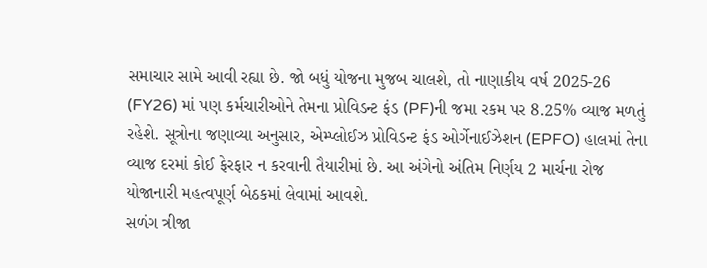સમાચાર સામે આવી રહ્યા છે. જો બધું યોજના મુજબ ચાલશે, તો નાણાકીય વર્ષ 2025-26 (FY26) માં પણ કર્મચારીઓને તેમના પ્રોવિડન્ટ ફંડ (PF)ની જમા રકમ પર 8.25% વ્યાજ મળતું રહેશે. સૂત્રોના જણાવ્યા અનુસાર, એમ્પ્લોઈઝ પ્રોવિડન્ટ ફંડ ઓર્ગેનાઈઝેશન (EPFO) હાલમાં તેના વ્યાજ દરમાં કોઈ ફેરફાર ન કરવાની તૈયારીમાં છે. આ અંગેનો અંતિમ નિર્ણય 2 માર્ચના રોજ યોજાનારી મહત્વપૂર્ણ બેઠકમાં લેવામાં આવશે.
સળંગ ત્રીજા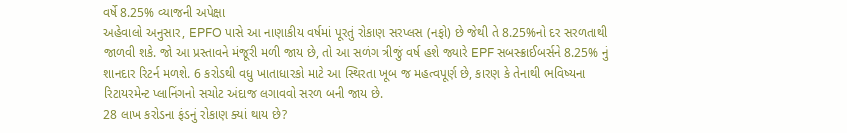વર્ષે 8.25% વ્યાજની અપેક્ષા
અહેવાલો અનુસાર, EPFO પાસે આ નાણાકીય વર્ષમાં પૂરતું રોકાણ સરપ્લસ (નફો) છે જેથી તે 8.25%નો દર સરળતાથી જાળવી શકે. જો આ પ્રસ્તાવને મંજૂરી મળી જાય છે, તો આ સળંગ ત્રીજું વર્ષ હશે જ્યારે EPF સબસ્ક્રાઈબર્સને 8.25% નું શાનદાર રિટર્ન મળશે. 6 કરોડથી વધુ ખાતાધારકો માટે આ સ્થિરતા ખૂબ જ મહત્વપૂર્ણ છે, કારણ કે તેનાથી ભવિષ્યના રિટાયરમેન્ટ પ્લાનિંગનો સચોટ અંદાજ લગાવવો સરળ બની જાય છે.
28 લાખ કરોડના ફંડનું રોકાણ ક્યાં થાય છે?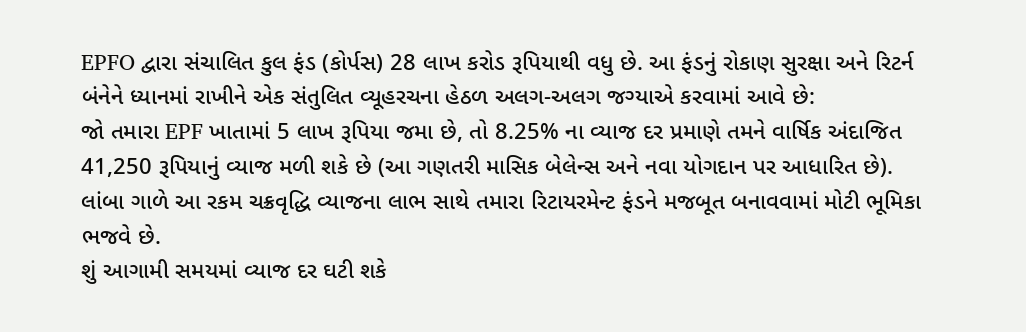EPFO દ્વારા સંચાલિત કુલ ફંડ (કોર્પસ) 28 લાખ કરોડ રૂપિયાથી વધુ છે. આ ફંડનું રોકાણ સુરક્ષા અને રિટર્ન બંનેને ધ્યાનમાં રાખીને એક સંતુલિત વ્યૂહરચના હેઠળ અલગ-અલગ જગ્યાએ કરવામાં આવે છે:
જો તમારા EPF ખાતામાં 5 લાખ રૂપિયા જમા છે, તો 8.25% ના વ્યાજ દર પ્રમાણે તમને વાર્ષિક અંદાજિત 41,250 રૂપિયાનું વ્યાજ મળી શકે છે (આ ગણતરી માસિક બેલેન્સ અને નવા યોગદાન પર આધારિત છે). લાંબા ગાળે આ રકમ ચક્રવૃદ્ધિ વ્યાજના લાભ સાથે તમારા રિટાયરમેન્ટ ફંડને મજબૂત બનાવવામાં મોટી ભૂમિકા ભજવે છે.
શું આગામી સમયમાં વ્યાજ દર ઘટી શકે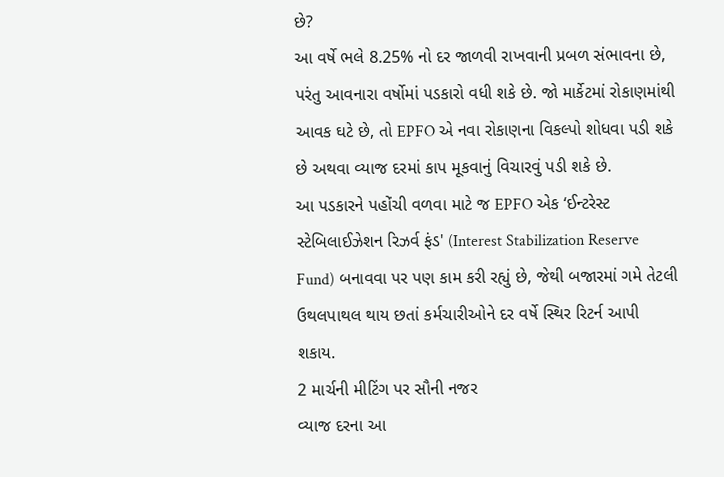છે?
આ વર્ષે ભલે 8.25% નો દર જાળવી રાખવાની પ્રબળ સંભાવના છે, પરંતુ આવનારા વર્ષોમાં પડકારો વધી શકે છે. જો માર્કેટમાં રોકાણમાંથી આવક ઘટે છે, તો EPFO એ નવા રોકાણના વિકલ્પો શોધવા પડી શકે છે અથવા વ્યાજ દરમાં કાપ મૂકવાનું વિચારવું પડી શકે છે.
આ પડકારને પહોંચી વળવા માટે જ EPFO એક ‘ઈન્ટરેસ્ટ સ્ટેબિલાઈઝેશન રિઝર્વ ફંડ' (Interest Stabilization Reserve Fund) બનાવવા પર પણ કામ કરી રહ્યું છે, જેથી બજારમાં ગમે તેટલી ઉથલપાથલ થાય છતાં કર્મચારીઓને દર વર્ષે સ્થિર રિટર્ન આપી શકાય.
2 માર્ચની મીટિંગ પર સૌની નજર
વ્યાજ દરના આ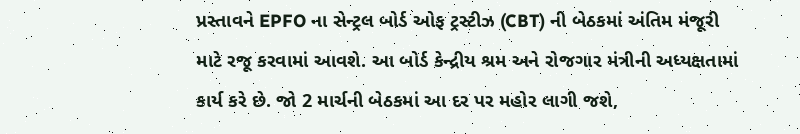પ્રસ્તાવને EPFO ના સેન્ટ્રલ બોર્ડ ઓફ ટ્રસ્ટીઝ (CBT) ની બેઠકમાં અંતિમ મંજૂરી માટે રજૂ કરવામાં આવશે. આ બોર્ડ કેન્દ્રીય શ્રમ અને રોજગાર મંત્રીની અધ્યક્ષતામાં કાર્ય કરે છે. જો 2 માર્ચની બેઠકમાં આ દર પર મહોર લાગી જશે,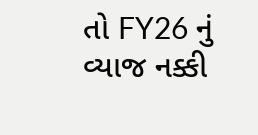તો FY26 નું વ્યાજ નક્કી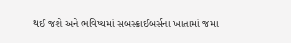થઈ જશે અને ભવિષ્યમાં સબસ્ક્રાઈબર્સના ખાતામાં જમા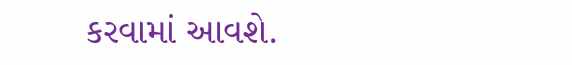કરવામાં આવશે.